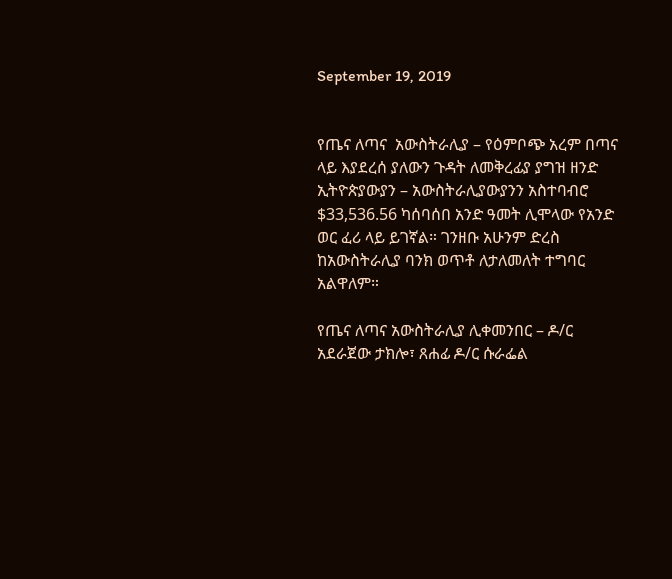September 19, 2019


የጤና ለጣና  አውስትራሊያ – የዕምቦጭ አረም በጣና ላይ እያደረሰ ያለውን ጉዳት ለመቅረፊያ ያግዝ ዘንድ ኢትዮጵያውያን – አውስትራሊያውያንን አስተባብሮ $33,536.56 ካሰባሰበ አንድ ዓመት ሊሞላው የአንድ ወር ፈሪ ላይ ይገኛል። ገንዘቡ አሁንም ድረስ ከአውስትራሊያ ባንክ ወጥቶ ለታለመለት ተግባር አልዋለም።

የጤና ለጣና አውስትራሊያ ሊቀመንበር – ዶ/ር አደራጀው ታክሎ፣ ጸሐፊ ዶ/ር ሱራፌል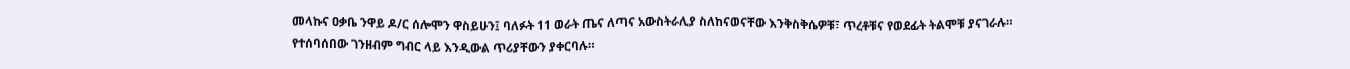መላኩና ዐቃቤ ንዋይ ዶ/ር ሰሎሞን ዋስይሁን፤ ባለፉት 11 ወራት ጤና ለጣና አውስትራሊያ ስለከናወናቸው እንቅስቅሴዎቹ፣ ጥረቶቹና የወደፊት ትልሞቹ ያናገራሉ። የተሰባሰበው ገንዘብም ግብር ላይ እንዲውል ጥሪያቸውን ያቀርባሉ።